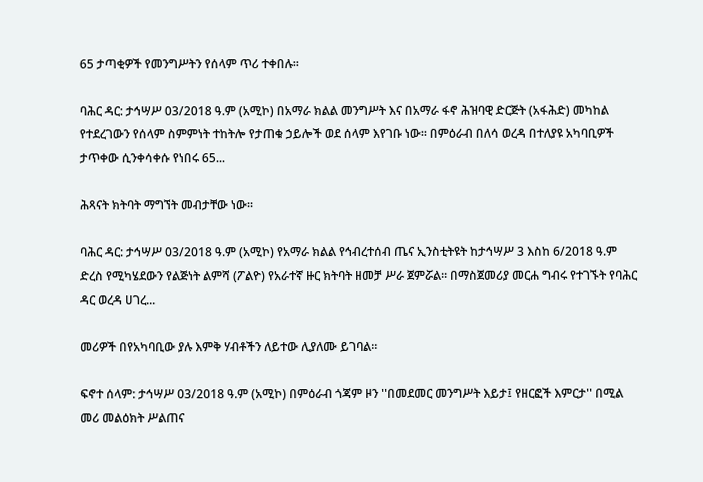65 ታጣቂዎች የመንግሥትን የሰላም ጥሪ ተቀበሉ።

ባሕር ዳር: ታኅሣሥ 03/2018 ዓ.ም (አሚኮ) በአማራ ክልል መንግሥት እና በአማራ ፋኖ ሕዝባዊ ድርጅት (አፋሕድ) መካከል የተደረገውን የሰላም ስምምነት ተከትሎ የታጠቁ ኃይሎች ወደ ሰላም እየገቡ ነው። በምዕራብ በለሳ ወረዳ በተለያዩ አካባቢዎች ታጥቀው ሲንቀሳቀሱ የነበሩ 65...

ሕጻናት ክትባት ማግኘት መብታቸው ነው።

ባሕር ዳር: ታኅሣሥ 03/2018 ዓ.ም (አሚኮ) የአማራ ክልል የኅብረተሰብ ጤና ኢንስቲትዩት ከታኅሣሥ 3 እስከ 6/2018 ዓ.ም ድረስ የሚካሄደውን የልጅነት ልምሻ (ፖልዮ) የአራተኛ ዙር ክትባት ዘመቻ ሥራ ጀምሯል። በማስጀመሪያ መርሐ ግብሩ የተገኙት የባሕር ዳር ወረዳ ሀገረ...

መሪዎች በየአካባቢው ያሉ እምቅ ሃብቶችን ለይተው ሊያለሙ ይገባል።

ፍኖተ ሰላም: ታኅሣሥ 03/2018 ዓ.ም (አሚኮ) በምዕራብ ጎጃም ዞን ''በመደመር መንግሥት እይታ፤ የዘርፎች እምርታ'' በሚል መሪ መልዕክት ሥልጠና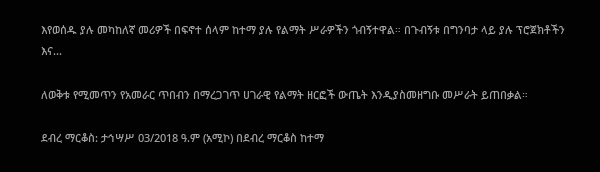እየወሰዱ ያሉ መካከለኛ መሪዎች በፍኖተ ሰላም ከተማ ያሉ የልማት ሥራዎችን ጎብኝተዋል። በጉብኝቱ በግንባታ ላይ ያሉ ፕሮጀክቶችን እና...

ለወቅቱ የሚመጥን የአመራር ጥበብን በማረጋገጥ ሀገራዊ የልማት ዘርፎች ውጤት እንዲያስመዘግቡ መሥራት ይጠበቃል።

ደብረ ማርቆስ: ታኅሣሥ 03/2018 ዓ.ም (አሚኮ) በደብረ ማርቆስ ከተማ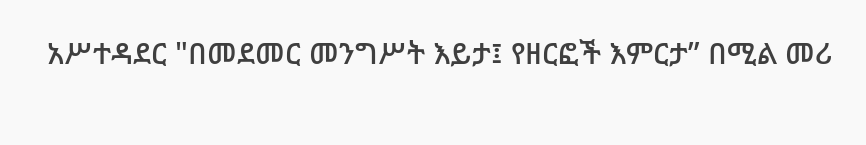አሥተዳደር "በመደመር መንግሥት እይታ፤ የዘርፎች እምርታ” በሚል መሪ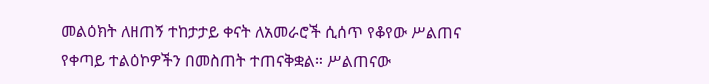መልዕክት ለዘጠኝ ተከታታይ ቀናት ለአመራሮች ሲሰጥ የቆየው ሥልጠና የቀጣይ ተልዕኮዎችን በመስጠት ተጠናቅቋል። ሥልጠናው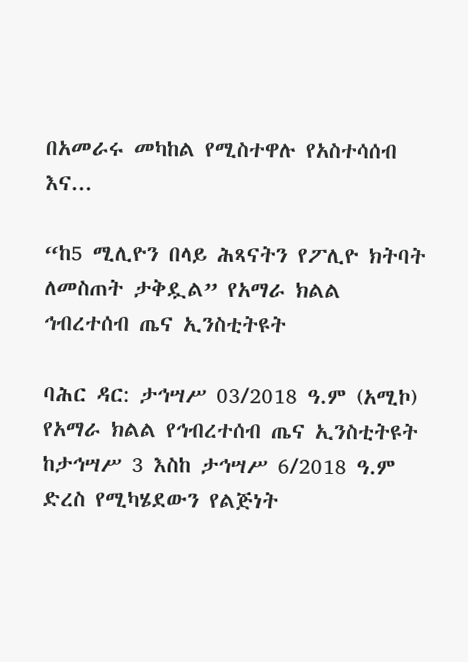በአመራሩ መካከል የሚስተዋሉ የአስተሳሰብ እና...

“ከ5 ሚሊዮን በላይ ሕጻናትን የፖሊዮ ክትባት ለመስጠት ታቅዷል” የአማራ ክልል ኅብረተሰብ ጤና ኢንስቲትዩት

ባሕር ዳር: ታኅሣሥ 03/2018 ዓ.ም (አሚኮ) የአማራ ክልል የኅብረተሰብ ጤና ኢንስቲትዩት ከታኅሣሥ 3 እስከ ታኅሣሥ 6/2018 ዓ.ም ድረስ የሚካሄደውን የልጅነት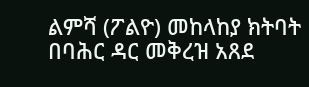ልምሻ (ፖልዮ) መከላከያ ክትባት በባሕር ዳር መቅረዝ አጸደ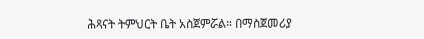ሕጻናት ትምህርት ቤት አስጀምሯል። በማስጀመሪያ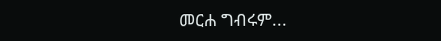መርሐ ግብሩም...